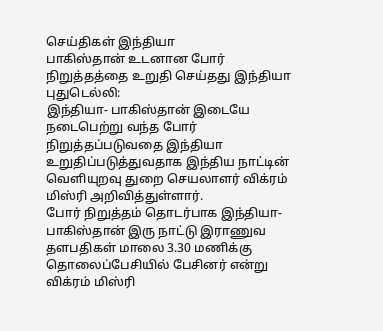செய்திகள் இந்தியா
பாகிஸ்தான் உடனான போர் நிறுத்தத்தை உறுதி செய்தது இந்தியா
புதுடெல்லி:
இந்தியா- பாகிஸ்தான் இடையே நடைபெற்று வந்த போர் நிறுத்தப்படுவதை இந்தியா உறுதிப்படுத்துவதாக இந்திய நாட்டின் வெளியுறவு துறை செயலாளர் விக்ரம் மிஸ்ரி அறிவித்துள்ளார்.
போர் நிறுத்தம் தொடர்பாக இந்தியா- பாகிஸ்தான் இரு நாட்டு இராணுவ தளபதிகள் மாலை 3.30 மணிக்கு தொலைப்பேசியில் பேசினர் என்று விக்ரம் மிஸ்ரி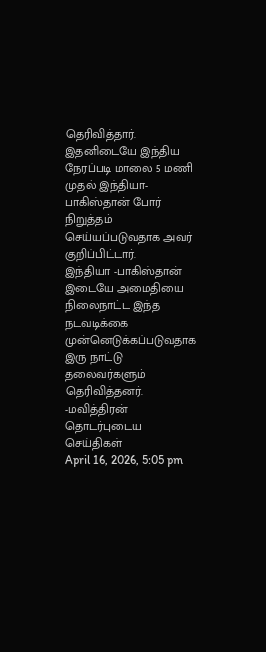தெரிவித்தார்.
இதனிடையே இந்திய நேரப்படி மாலை 5 மணி முதல் இந்தியா- பாகிஸ்தான் போர் நிறுத்தம் செய்யப்படுவதாக அவர் குறிப்பிட்டார்.
இந்தியா -பாகிஸ்தான் இடையே அமைதியை நிலைநாட்ட இந்த நடவடிக்கை முன்னெடுக்கப்படுவதாக இரு நாட்டு தலைவர்களும் தெரிவித்தனர்.
-மவித்திரன்
தொடர்புடைய செய்திகள்
April 16, 2026, 5:05 pm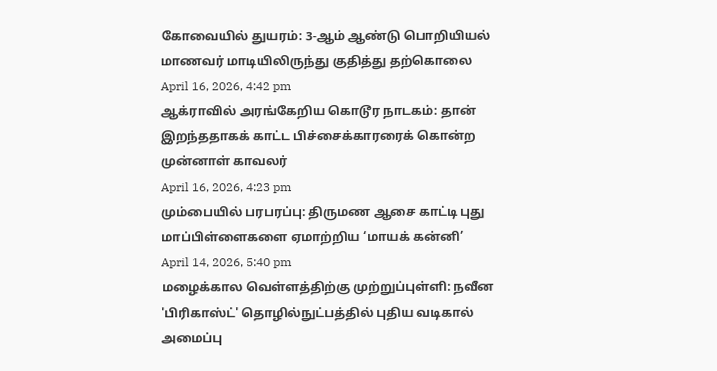கோவையில் துயரம்: 3-ஆம் ஆண்டு பொறியியல் மாணவர் மாடியிலிருந்து குதித்து தற்கொலை
April 16, 2026, 4:42 pm
ஆக்ராவில் அரங்கேறிய கொடூர நாடகம்: தான் இறந்ததாகக் காட்ட பிச்சைக்காரரைக் கொன்ற முன்னாள் காவலர்
April 16, 2026, 4:23 pm
மும்பையில் பரபரப்பு: திருமண ஆசை காட்டி புது மாப்பிள்ளைகளை ஏமாற்றிய ‘மாயக் கன்னி’
April 14, 2026, 5:40 pm
மழைக்கால வெள்ளத்திற்கு முற்றுப்புள்ளி: நவீன 'பிரிகாஸ்ட்' தொழில்நுட்பத்தில் புதிய வடிகால் அமைப்பு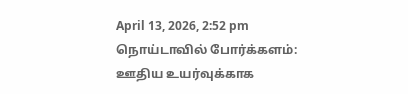April 13, 2026, 2:52 pm
நொய்டாவில் போர்க்களம்: ஊதிய உயர்வுக்காக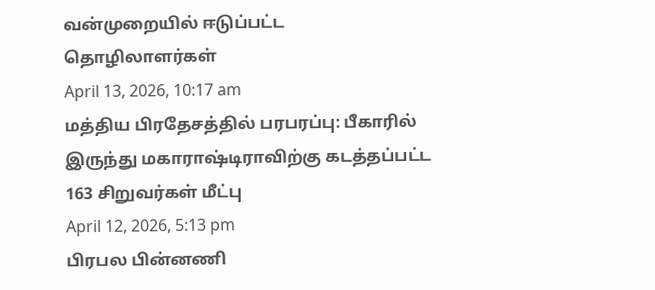வன்முறையில் ஈடுப்பட்ட தொழிலாளர்கள்
April 13, 2026, 10:17 am
மத்திய பிரதேசத்தில் பரபரப்பு: பீகாரில் இருந்து மகாராஷ்டிராவிற்கு கடத்தப்பட்ட 163 சிறுவர்கள் மீட்பு
April 12, 2026, 5:13 pm
பிரபல பின்னணி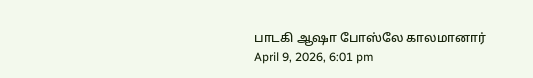பாடகி ஆஷா போஸ்லே காலமானார்
April 9, 2026, 6:01 pm